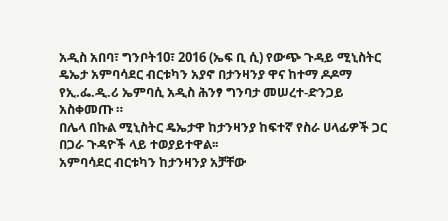አዲስ አበባ፣ ግንቦት10፣ 2016 (ኤፍ ቢ ሲ) የውጭ ጉዳይ ሚኒስትር ዴኤታ አምባሳደር ብርቱካን አያኖ በታንዛንያ ዋና ከተማ ዶዶማ የኢ.ፌ.ዲ.ሪ ኤምባሲ አዲስ ሕንፃ ግንባታ መሠረተ-ድንጋይ አስቀመጡ ።
በሌላ በኩል ሚኒስትር ዴኤታዋ ከታንዛንያ ከፍተኛ የስራ ሀላፊዎች ጋር በጋራ ጉዳዮች ላይ ተወያይተዋል፡፡
አምባሳደር ብርቱካን ከታንዛንያ አቻቸው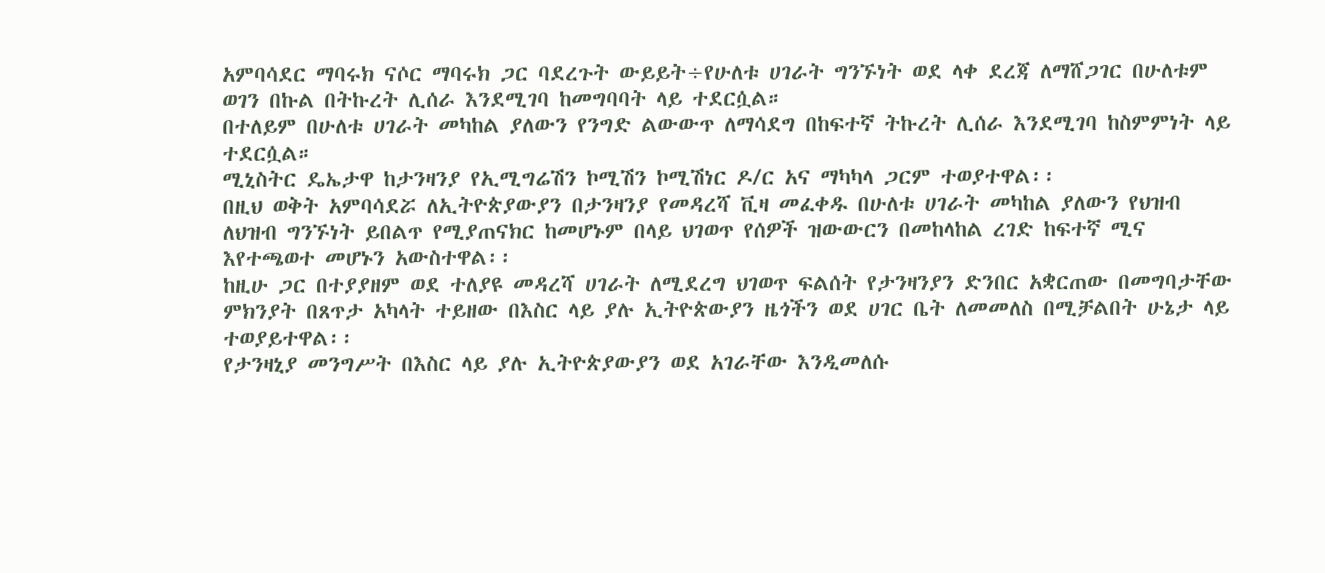አምባሳደር ማባሩክ ናሶር ማባሩክ ጋር ባደረጉት ውይይት÷የሁለቱ ሀገራት ግንኙነት ወደ ላቀ ደረጃ ለማሸጋገር በሁለቱም ወገን በኩል በትኩረት ሊሰራ እንደሚገባ ከመግባባት ላይ ተደርሷል።
በተለይም በሁለቱ ሀገራት መካከል ያለውን የንግድ ልውውጥ ለማሳደግ በከፍተኛ ትኩረት ሊሰራ እንደሚገባ ከስምምነት ላይ ተደርሷል።
ሚኒስትር ዴኤታዋ ከታንዛንያ የኢሚግሬሽን ኮሚሽን ኮሚሽነር ዶ/ር አና ማካካላ ጋርም ተወያተዋል፡፡
በዚህ ወቅት አምባሳደሯ ለኢትዮጵያውያን በታንዛንያ የመዳረሻ ቪዛ መፈቀዱ በሁለቱ ሀገራት መካከል ያለውን የህዝብ ለህዝብ ግንኙነት ይበልጥ የሚያጠናክር ከመሆኑም በላይ ህገወጥ የሰዎች ዝውውርን በመከላከል ረገድ ከፍተኛ ሚና እየተጫወተ መሆኑን አውስተዋል፡፡
ከዚሁ ጋር በተያያዘም ወደ ተለያዩ መዳረሻ ሀገራት ለሚደረግ ህገወጥ ፍልሰት የታንዛንያን ድንበር አቋርጠው በመግባታቸው ምክንያት በጸጥታ አካላት ተይዘው በእስር ላይ ያሉ ኢትዮጵውያን ዜጎችን ወደ ሀገር ቤት ለመመለስ በሚቻልበት ሁኔታ ላይ ተወያይተዋል፡፡
የታንዛኒያ መንግሥት በእስር ላይ ያሉ ኢትዮጵያውያን ወደ አገራቸው እንዲመለሱ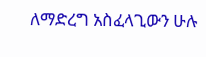ለማድረግ አስፈላጊውን ሁሉ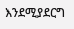እንደሚያደርግ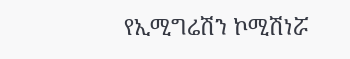የኢሚግሬሽን ኮሚሽነሯ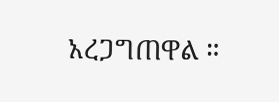አረጋግጠዋል ።